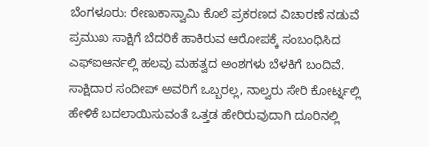ಬೆಂಗಳೂರು: ರೇಣುಕಾಸ್ವಾಮಿ ಕೊಲೆ ಪ್ರಕರಣದ ವಿಚಾರಣೆ ನಡುವೆ ಪ್ರಮುಖ ಸಾಕ್ಷಿಗೆ ಬೆದರಿಕೆ ಹಾಕಿರುವ ಆರೋಪಕ್ಕೆ ಸಂಬಂಧಿಸಿದ ಎಫ್ಐಆರ್ನಲ್ಲಿ ಹಲವು ಮಹತ್ವದ ಅಂಶಗಳು ಬೆಳಕಿಗೆ ಬಂದಿವೆ. ಸಾಕ್ಷಿದಾರ ಸಂದೀಪ್ ಅವರಿಗೆ ಒಬ್ಬರಲ್ಲ, ನಾಲ್ವರು ಸೇರಿ ಕೋರ್ಟ್ನಲ್ಲಿ ಹೇಳಿಕೆ ಬದಲಾಯಿಸುವಂತೆ ಒತ್ತಡ ಹೇರಿರುವುದಾಗಿ ದೂರಿನಲ್ಲಿ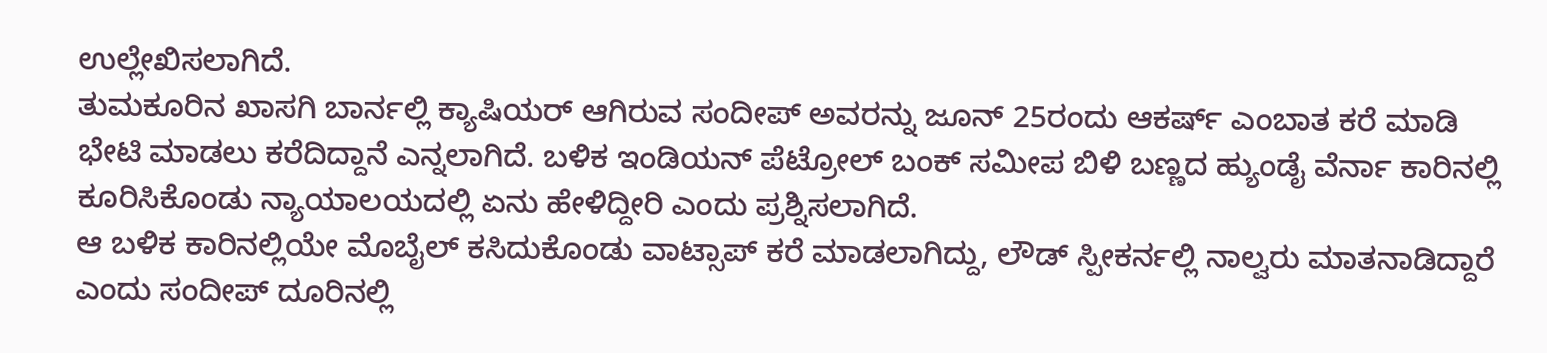ಉಲ್ಲೇಖಿಸಲಾಗಿದೆ.
ತುಮಕೂರಿನ ಖಾಸಗಿ ಬಾರ್ನಲ್ಲಿ ಕ್ಯಾಷಿಯರ್ ಆಗಿರುವ ಸಂದೀಪ್ ಅವರನ್ನು ಜೂನ್ 25ರಂದು ಆಕರ್ಷ್ ಎಂಬಾತ ಕರೆ ಮಾಡಿ ಭೇಟಿ ಮಾಡಲು ಕರೆದಿದ್ದಾನೆ ಎನ್ನಲಾಗಿದೆ. ಬಳಿಕ ಇಂಡಿಯನ್ ಪೆಟ್ರೋಲ್ ಬಂಕ್ ಸಮೀಪ ಬಿಳಿ ಬಣ್ಣದ ಹ್ಯುಂಡೈ ವೆರ್ನಾ ಕಾರಿನಲ್ಲಿ ಕೂರಿಸಿಕೊಂಡು ನ್ಯಾಯಾಲಯದಲ್ಲಿ ಏನು ಹೇಳಿದ್ದೀರಿ ಎಂದು ಪ್ರಶ್ನಿಸಲಾಗಿದೆ.
ಆ ಬಳಿಕ ಕಾರಿನಲ್ಲಿಯೇ ಮೊಬೈಲ್ ಕಸಿದುಕೊಂಡು ವಾಟ್ಸಾಪ್ ಕರೆ ಮಾಡಲಾಗಿದ್ದು, ಲೌಡ್ ಸ್ಪೀಕರ್ನಲ್ಲಿ ನಾಲ್ವರು ಮಾತನಾಡಿದ್ದಾರೆ ಎಂದು ಸಂದೀಪ್ ದೂರಿನಲ್ಲಿ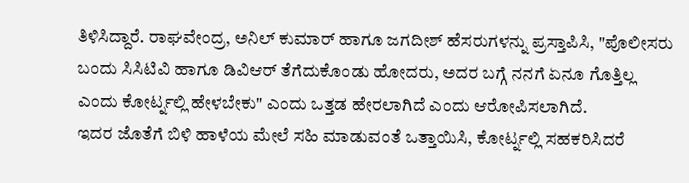ತಿಳಿಸಿದ್ದಾರೆ. ರಾಘವೇಂದ್ರ, ಅನಿಲ್ ಕುಮಾರ್ ಹಾಗೂ ಜಗದೀಶ್ ಹೆಸರುಗಳನ್ನು ಪ್ರಸ್ತಾಪಿಸಿ, "ಪೊಲೀಸರು ಬಂದು ಸಿಸಿಟಿವಿ ಹಾಗೂ ಡಿವಿಆರ್ ತೆಗೆದುಕೊಂಡು ಹೋದರು, ಅದರ ಬಗ್ಗೆ ನನಗೆ ಏನೂ ಗೊತ್ತಿಲ್ಲ ಎಂದು ಕೋರ್ಟ್ನಲ್ಲಿ ಹೇಳಬೇಕು" ಎಂದು ಒತ್ತಡ ಹೇರಲಾಗಿದೆ ಎಂದು ಆರೋಪಿಸಲಾಗಿದೆ.
ಇದರ ಜೊತೆಗೆ ಬಿಳಿ ಹಾಳೆಯ ಮೇಲೆ ಸಹಿ ಮಾಡುವಂತೆ ಒತ್ತಾಯಿಸಿ, ಕೋರ್ಟ್ನಲ್ಲಿ ಸಹಕರಿಸಿದರೆ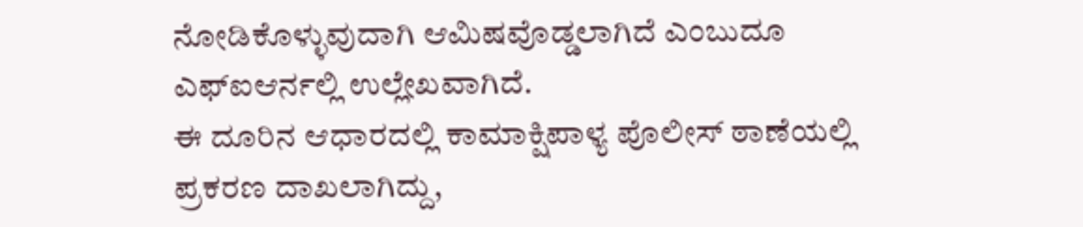ನೋಡಿಕೊಳ್ಳುವುದಾಗಿ ಆಮಿಷವೊಡ್ಡಲಾಗಿದೆ ಎಂಬುದೂ ಎಫ್ಐಆರ್ನಲ್ಲಿ ಉಲ್ಲೇಖವಾಗಿದೆ.
ಈ ದೂರಿನ ಆಧಾರದಲ್ಲಿ ಕಾಮಾಕ್ಷಿಪಾಳ್ಯ ಪೊಲೀಸ್ ಠಾಣೆಯಲ್ಲಿ ಪ್ರಕರಣ ದಾಖಲಾಗಿದ್ದು,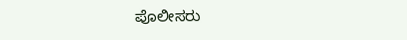ಪೊಲೀಸರು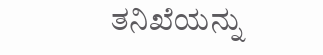ತನಿಖೆಯನ್ನು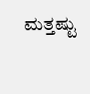ಮತ್ತಷ್ಟು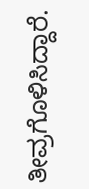ತೀವ್ರಗೊಳಿಸಿದ್ದಾರೆ.